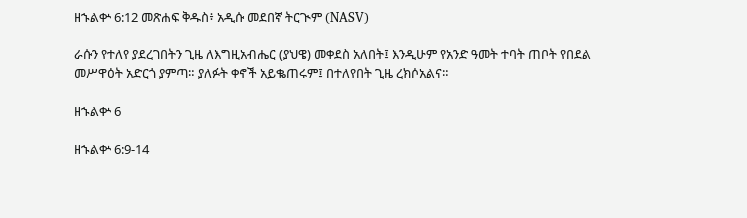ዘኁልቍ 6:12 መጽሐፍ ቅዱስ፥ አዲሱ መደበኛ ትርጒም (NASV)

ራሱን የተለየ ያደረገበትን ጊዜ ለእግዚአብሔር (ያህዌ) መቀደስ አለበት፤ እንዲሁም የአንድ ዓመት ተባት ጠቦት የበደል መሥዋዕት አድርጎ ያምጣ። ያለፉት ቀኖች አይቈጠሩም፤ በተለየበት ጊዜ ረክሶአልና።

ዘኁልቍ 6

ዘኁልቍ 6:9-14